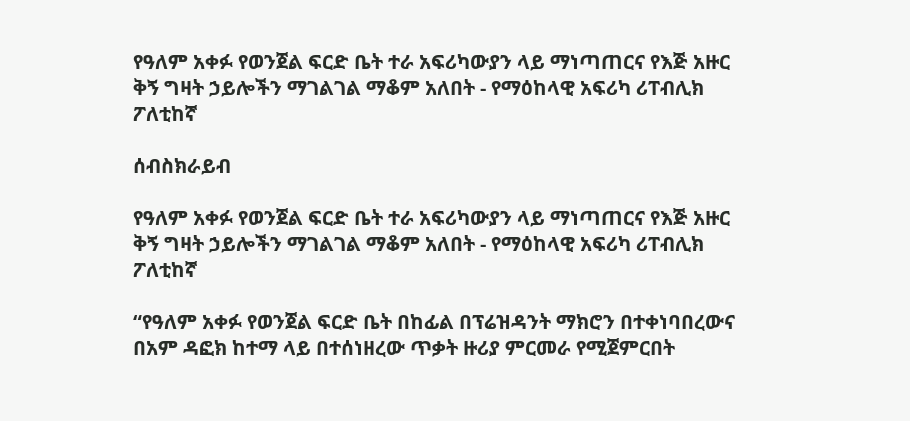የዓለም አቀፉ የወንጀል ፍርድ ቤት ተራ አፍሪካውያን ላይ ማነጣጠርና የእጅ አዙር ቅኝ ግዛት ኃይሎችን ማገልገል ማቆም አለበት - የማዕከላዊ አፍሪካ ሪፐብሊክ ፖለቲከኛ

ሰብስክራይብ

የዓለም አቀፉ የወንጀል ፍርድ ቤት ተራ አፍሪካውያን ላይ ማነጣጠርና የእጅ አዙር ቅኝ ግዛት ኃይሎችን ማገልገል ማቆም አለበት - የማዕከላዊ አፍሪካ ሪፐብሊክ ፖለቲከኛ

“የዓለም አቀፉ የወንጀል ፍርድ ቤት በከፊል በፕሬዝዳንት ማክሮን በተቀነባበረውና በአም ዳፎክ ከተማ ላይ በተሰነዘረው ጥቃት ዙሪያ ምርመራ የሚጀምርበት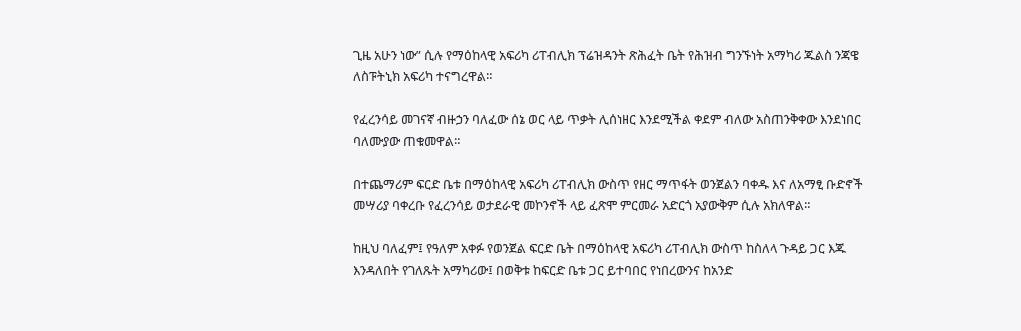ጊዜ አሁን ነው” ሲሉ የማዕከላዊ አፍሪካ ሪፐብሊክ ፕሬዝዳንት ጽሕፈት ቤት የሕዝብ ግንኙነት አማካሪ ጁልስ ንጃዌ ለስፑትኒክ አፍሪካ ተናግረዋል።

የፈረንሳይ መገናኛ ብዙኃን ባለፈው ሰኔ ወር ላይ ጥቃት ሊሰነዘር እንደሚችል ቀደም ብለው አስጠንቅቀው እንደነበር ባለሙያው ጠቁመዋል።

በተጨማሪም ፍርድ ቤቱ በማዕከላዊ አፍሪካ ሪፐብሊክ ውስጥ የዘር ማጥፋት ወንጀልን ባቀዱ እና ለአማፂ ቡድኖች መሣሪያ ባቀረቡ የፈረንሳይ ወታደራዊ መኮንኖች ላይ ፈጽሞ ምርመራ አድርጎ አያውቅም ሲሉ አክለዋል።

ከዚህ ባለፈም፤ የዓለም አቀፉ የወንጀል ፍርድ ቤት በማዕከላዊ አፍሪካ ሪፐብሊክ ውስጥ ከስለላ ጉዳይ ጋር እጁ እንዳለበት የገለጹት አማካሪው፤ በወቅቱ ከፍርድ ቤቱ ጋር ይተባበር የነበረውንና ከአንድ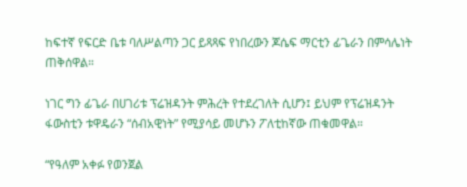ከፍተኛ የፍርድ ቤቱ ባለሥልጣን ጋር ይጻጻፍ የነበረውን ጆሴፍ ማርቲን ፊጌራን በምሳሌነት ጠቅሰዋል።

ነገር ግን ፊጌራ በሀገሪቱ ፕሬዝዳንት ምሕረት የተደረገለት ሲሆን፤ ይህም የፕሬዝዳንት ፋውስቲን ቱዋዴራን “ሰብአዊነት” የሚያሳይ መሆኑን ፖለቲከኛው ጠቁመዋል።

“የዓለም አቀፉ የወንጀል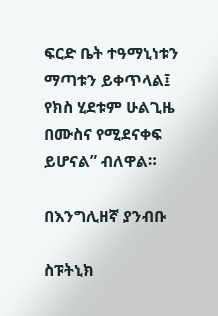ፍርድ ቤት ተዓማኒነቱን ማጣቱን ይቀጥላል፤ የክስ ሂደቱም ሁልጊዜ በሙስና የሚደናቀፍ ይሆናል” ብለዋል።

በእንግሊዘኛ ያንብቡ

ስፑትኒክ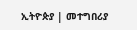ኢትዮጵያ | መተግበሪያ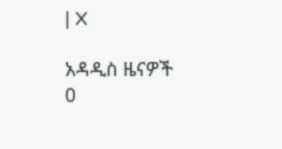| X

አዳዲስ ዜናዎች
0